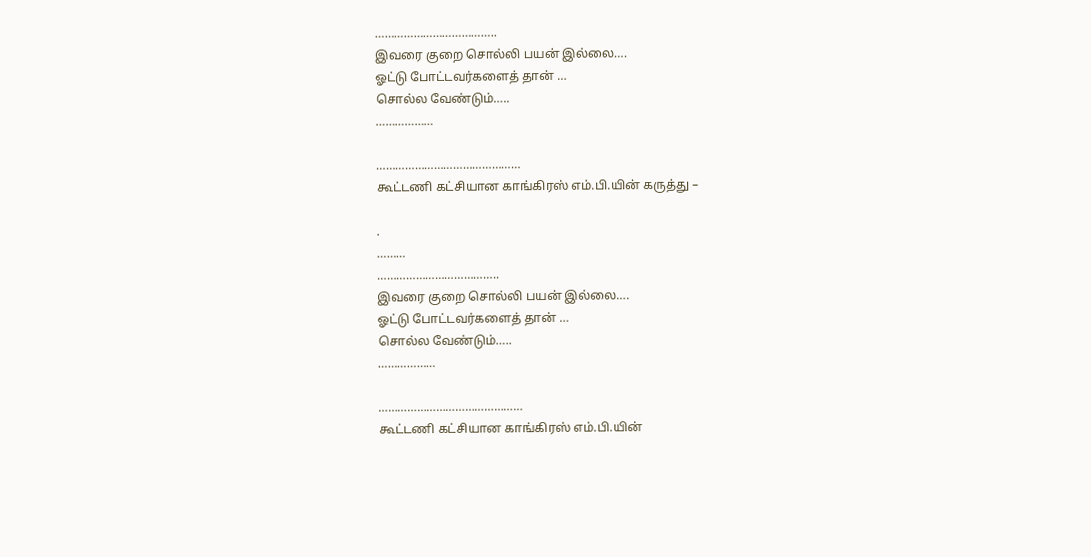………………………………..
இவரை குறை சொல்லி பயன் இல்லை….
ஓட்டு போட்டவர்களைத் தான் …
சொல்ல வேண்டும்…..
………………

………………………………………
கூட்டணி கட்சியான காங்கிரஸ் எம்.பி.யின் கருத்து –

.
………
………………………………..
இவரை குறை சொல்லி பயன் இல்லை….
ஓட்டு போட்டவர்களைத் தான் …
சொல்ல வேண்டும்…..
………………

………………………………………
கூட்டணி கட்சியான காங்கிரஸ் எம்.பி.யின்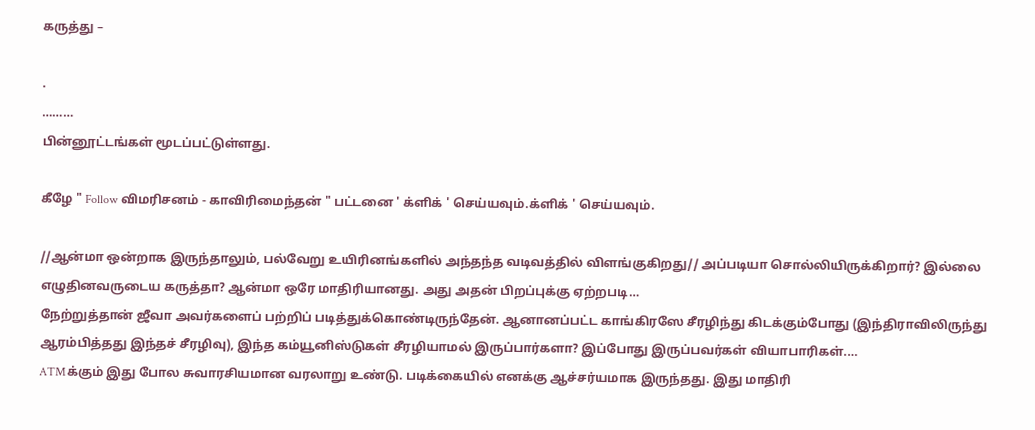கருத்து –

.
………
பின்னூட்டங்கள் மூடப்பட்டுள்ளது.

கீழே " Follow விமரிசனம் - காவிரிமைந்தன் " பட்டனை ' க்ளிக் ' செய்யவும்.க்ளிக் ' செய்யவும்.

//ஆன்மா ஒன்றாக இருந்தாலும், பல்வேறு உயிரினங்களில் அந்தந்த வடிவத்தில் விளங்குகிறது// அப்படியா சொல்லியிருக்கிறார்? இல்லை எழுதினவருடைய கருத்தா? ஆன்மா ஒரே மாதிரியானது. அது அதன் பிறப்புக்கு ஏற்றபடி…
நேற்றுத்தான் ஜீவா அவர்களைப் பற்றிப் படித்துக்கொண்டிருந்தேன். ஆனானப்பட்ட காங்கிரஸே சீரழிந்து கிடக்கும்போது (இந்திராவிலிருந்து ஆரம்பித்தது இந்தச் சீரழிவு), இந்த கம்யூனிஸ்டுகள் சீரழியாமல் இருப்பார்களா? இப்போது இருப்பவர்கள் வியாபாரிகள்.…
ATMக்கும் இது போல சுவாரசியமான வரலாறு உண்டு. படிக்கையில் எனக்கு ஆச்சர்யமாக இருந்தது. இது மாதிரி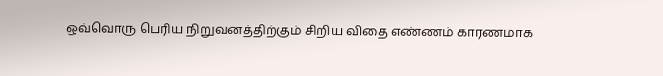ஒவ்வொரு பெரிய நிறுவனத்திற்கும் சிறிய விதை எண்ணம் காரணமாக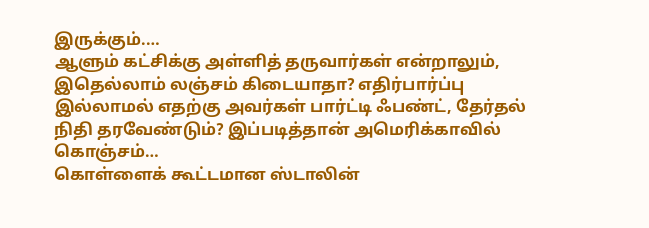இருக்கும்.…
ஆளும் கட்சிக்கு அள்ளித் தருவார்கள் என்றாலும், இதெல்லாம் லஞ்சம் கிடையாதா? எதிர்பார்ப்பு இல்லாமல் எதற்கு அவர்கள் பார்ட்டி ஃபண்ட், தேர்தல் நிதி தரவேண்டும்? இப்படித்தான் அமெரிக்காவில் கொஞ்சம்…
கொள்ளைக் கூட்டமான ஸ்டாலின்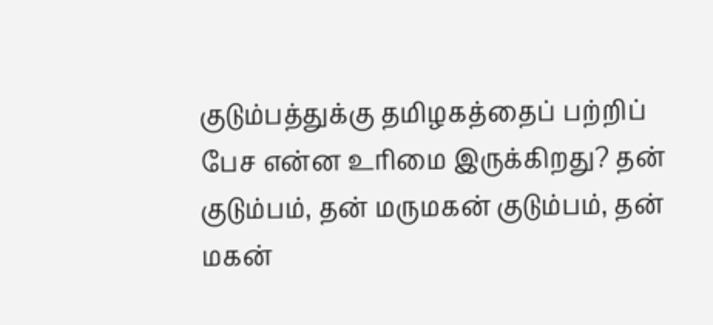குடும்பத்துக்கு தமிழகத்தைப் பற்றிப் பேச என்ன உரிமை இருக்கிறது? தன் குடும்பம், தன் மருமகன் குடும்பம், தன் மகன்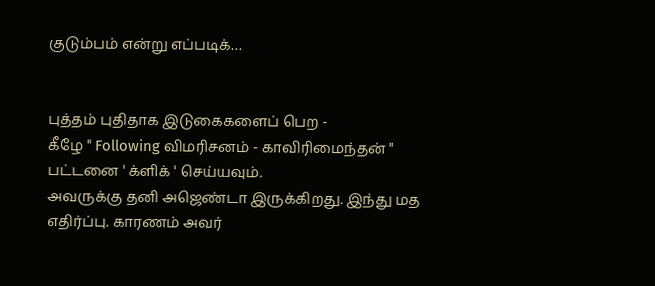குடும்பம் என்று எப்படிக்…


புத்தம் புதிதாக இடுகைகளைப் பெற -
கீழே " Following விமரிசனம் - காவிரிமைந்தன் "
பட்டனை ' க்ளிக் ' செய்யவும்.
அவருக்கு தனி அஜெண்டா இருக்கிறது. இந்து மத எதிர்ப்பு. காரணம் அவர்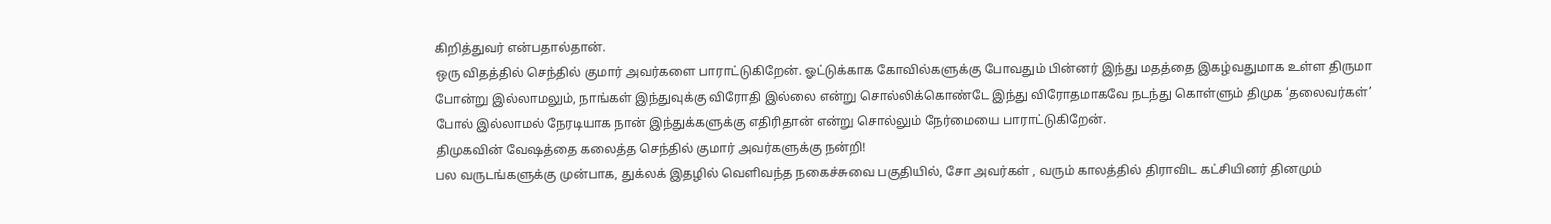கிறித்துவர் என்பதால்தான்.
ஒரு விதத்தில் செந்தில் குமார் அவர்களை பாராட்டுகிறேன். ஓட்டுக்காக கோவில்களுக்கு போவதும் பின்னர் இந்து மதத்தை இகழ்வதுமாக உள்ள திருமா போன்று இல்லாமலும், நாங்கள் இந்துவுக்கு விரோதி இல்லை என்று சொல்லிக்கொண்டே இந்து விரோதமாகவே நடந்து கொள்ளும் திமுக ‘தலைவர்கள்’ போல் இல்லாமல் நேரடியாக நான் இந்துக்களுக்கு எதிரிதான் என்று சொல்லும் நேர்மையை பாராட்டுகிறேன்.
திமுகவின் வேஷத்தை கலைத்த செந்தில் குமார் அவர்களுக்கு நன்றி!
பல வருடங்களுக்கு முன்பாக, துக்லக் இதழில் வெளிவந்த நகைச்சுவை பகுதியில், சோ அவர்கள் , வரும் காலத்தில் திராவிட கட்சியினர் தினமும்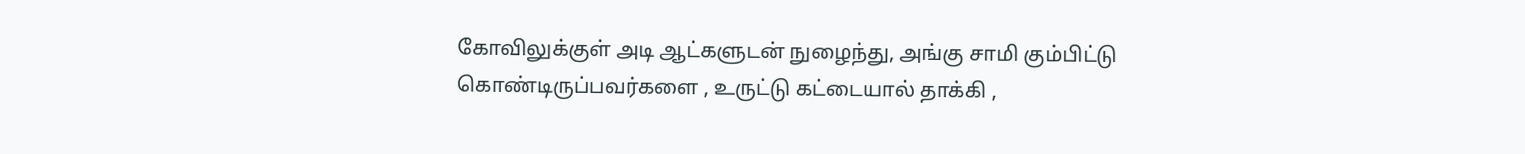கோவிலுக்குள் அடி ஆட்களுடன் நுழைந்து, அங்கு சாமி கும்பிட்டு கொண்டிருப்பவர்களை , உருட்டு கட்டையால் தாக்கி ,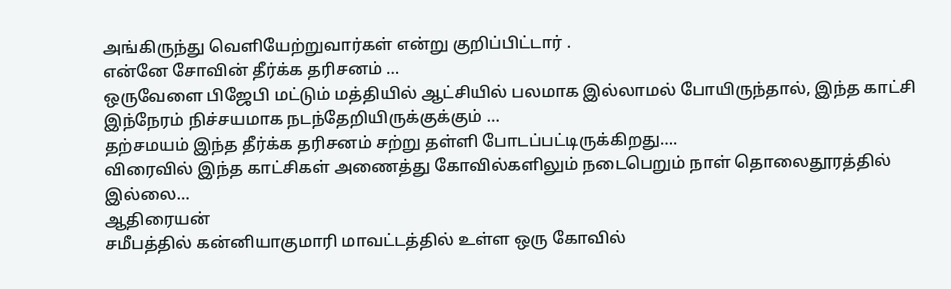அங்கிருந்து வெளியேற்றுவார்கள் என்று குறிப்பிட்டார் .
என்னே சோவின் தீர்க்க தரிசனம் …
ஒருவேளை பிஜேபி மட்டும் மத்தியில் ஆட்சியில் பலமாக இல்லாமல் போயிருந்தால், இந்த காட்சி இந்நேரம் நிச்சயமாக நடந்தேறியிருக்குக்கும் …
தற்சமயம் இந்த தீர்க்க தரிசனம் சற்று தள்ளி போடப்பட்டிருக்கிறது….
விரைவில் இந்த காட்சிகள் அணைத்து கோவில்களிலும் நடைபெறும் நாள் தொலைதூரத்தில் இல்லை…
ஆதிரையன்
சமீபத்தில் கன்னியாகுமாரி மாவட்டத்தில் உள்ள ஒரு கோவில்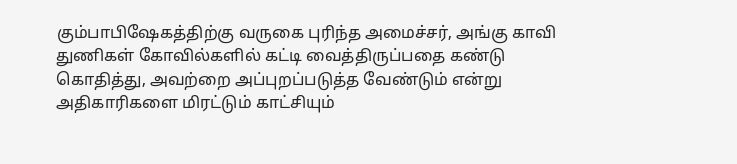கும்பாபிஷேகத்திற்கு வருகை புரிந்த அமைச்சர், அங்கு காவி துணிகள் கோவில்களில் கட்டி வைத்திருப்பதை கண்டு கொதித்து, அவற்றை அப்புறப்படுத்த வேண்டும் என்று அதிகாரிகளை மிரட்டும் காட்சியும்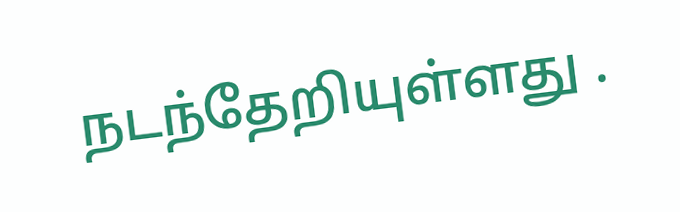நடந்தேறியுள்ளது .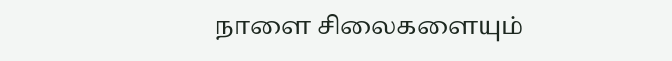நாளை சிலைகளையும்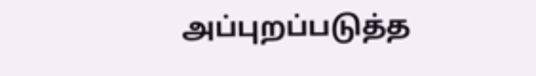அப்புறப்படுத்த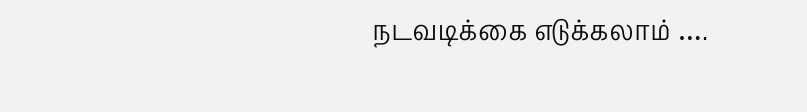நடவடிக்கை எடுக்கலாம் ….